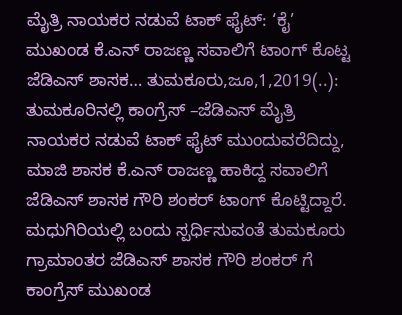ಮೈತ್ರಿ ನಾಯಕರ ನಡುವೆ ಟಾಕ್ ಫೈಟ್: ‘ಕೈ’ ಮುಖಂಡ ಕೆ.ಎನ್ ರಾಜಣ್ಣ ಸವಾಲಿಗೆ ಟಾಂಗ್ ಕೊಟ್ಟ ಜೆಡಿಎಸ್ ಶಾಸಕ… ತುಮಕೂರು,ಜೂ,1,2019(..): ತುಮಕೂರಿನಲ್ಲಿ ಕಾಂಗ್ರೆಸ್ –ಜೆಡಿಎಸ್ ಮೈತ್ರಿ ನಾಯಕರ ನಡುವೆ ಟಾಕ್ ಫೈಟ್ ಮುಂದುವರೆದಿದ್ದು, ಮಾಜಿ ಶಾಸಕ ಕೆ.ಎನ್ ರಾಜಣ್ಣ ಹಾಕಿದ್ದ ಸವಾಲಿಗೆ ಜೆಡಿಎಸ್ ಶಾಸಕ ಗೌರಿ ಶಂಕರ್ ಟಾಂಗ್ ಕೊಟ್ಟಿದ್ದಾರೆ. ಮಧುಗಿರಿಯಲ್ಲಿ ಬಂದು ಸ್ಪರ್ಧಿಸುವಂತೆ ತುಮಕೂರು ಗ್ರಾಮಾಂತರ ಜೆಡಿಎಸ್ ಶಾಸಕ ಗೌರಿ ಶಂಕರ್ ಗೆ ಕಾಂಗ್ರೆಸ್ ಮುಖಂಡ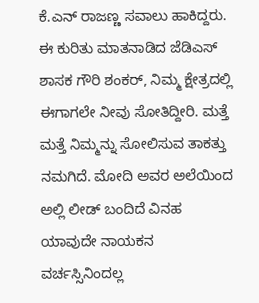ಕೆ.ಎನ್ ರಾಜಣ್ಣ ಸವಾಲು ಹಾಕಿದ್ದರು. ಈ ಕುರಿತು ಮಾತನಾಡಿದ ಜೆಡಿಎಸ್ ಶಾಸಕ ಗೌರಿ ಶಂಕರ್, ನಿಮ್ಮ ಕ್ಷೇತ್ರದಲ್ಲಿ ಈಗಾಗಲೇ ನೀವು ಸೋತಿದ್ದೀರಿ. ಮತ್ತೆ ಮತ್ತೆ ನಿಮ್ಮನ್ನು ಸೋಲಿಸುವ ತಾಕತ್ತು ನಮಗಿದೆ. ಮೋದಿ ಅವರ ಅಲೆಯಿಂದ ಅಲ್ಲಿ ಲೀಡ್ ಬಂದಿದೆ ವಿನಹ ಯಾವುದೇ ನಾಯಕನ ವರ್ಚಸ್ಸಿನಿಂದಲ್ಲ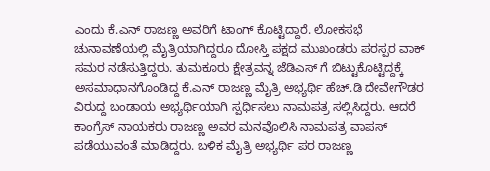ಎಂದು ಕೆ.ಎನ್ ರಾಜಣ್ಣ ಅವರಿಗೆ ಟಾಂಗ್ ಕೊಟ್ಟಿದ್ದಾರೆ. ಲೋಕಸಭೆ ಚುನಾವಣೆಯಲ್ಲಿ ಮೈತ್ರಿಯಾಗಿದ್ದರೂ ದೋಸ್ತಿ ಪಕ್ಷದ ಮುಖಂಡರು ಪರಸ್ಪರ ವಾಕ್ ಸಮರ ನಡೆಸುತ್ತಿದ್ದರು. ತುಮಕೂರು ಕ್ಷೇತ್ರವನ್ನ ಜೆಡಿಎಸ್ ಗೆ ಬಿಟ್ಟುಕೊಟ್ಟಿದ್ದಕ್ಕೆ ಅಸಮಾಧಾನಗೊಂಡಿದ್ದ ಕೆ.ಎನ್ ರಾಜಣ್ಣ ಮೈತ್ರಿ ಅಭ್ಯರ್ಥಿ ಹೆಚ್.ಡಿ ದೇವೇಗೌಡರ ವಿರುದ್ದ ಬಂಡಾಯ ಅಭ್ಯರ್ಥಿಯಾಗಿ ಸ್ಪರ್ಧಿಸಲು ನಾಮಪತ್ರ ಸಲ್ಲಿಸಿದ್ದರು. ಆದರೆ ಕಾಂಗ್ರೆಸ್ ನಾಯಕರು ರಾಜಣ್ಣ ಅವರ ಮನವೊಲಿಸಿ ನಾಮಪತ್ರ ವಾಪಸ್ ಪಡೆಯುವಂತೆ ಮಾಡಿದ್ದರು. ಬಳಿಕ ಮೈತ್ರಿ ಅಭ್ಯರ್ಥಿ ಪರ ರಾಜಣ್ಣ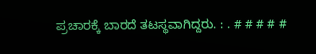ಪ್ರಚಾರಕ್ಕೆ ಬಾರದೆ ತಟಸ್ಥವಾಗಿದ್ದರು. : . # # # # #